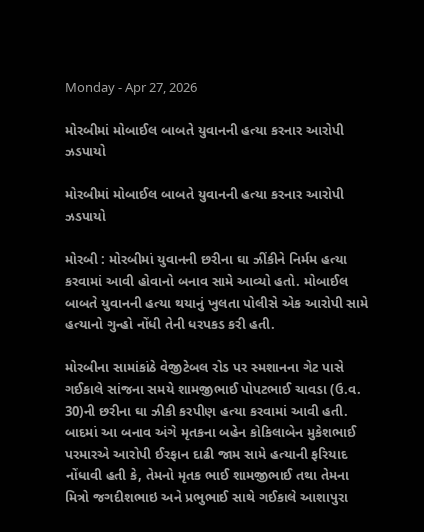Monday - Apr 27, 2026

મોરબીમાં મોબાઈલ બાબતે યુવાનની હત્યા કરનાર આરોપી ઝડપાયો

મોરબીમાં મોબાઈલ બાબતે યુવાનની હત્યા કરનાર આરોપી ઝડપાયો

મોરબી : મોરબીમાં યુવાનની છરીના ઘા ઝીંકીને નિર્મમ હત્યા કરવામાં આવી હોવાનો બનાવ સામે આવ્યો હતો. મોબાઈલ બાબતે યુવાનની હત્યા થયાનું ખુલતા પોલીસે એક આરોપી સામે હત્યાનો ગુન્હો નોંધી તેની ધરપકડ કરી હતી.

મોરબીના સામાંકાંઠે વેજીટેબલ રોડ પર સ્મશાનના ગેટ પાસે ગઈકાલે સાંજના સમયે શામજીભાઈ પોપટભાઈ ચાવડા (ઉ.વ. 30)ની છરીના ઘા ઝીકી કરપીણ હત્યા કરવામાં આવી હતી. બાદમાં આ બનાવ અંગે મૃતકના બહેન કોકિલાબેન મુકેશભાઈ પરમારએ આરોપી ઈરફાન દાઢી જામ સામે હત્યાની ફરિયાદ નોંધાવી હતી કે, તેમનો મૃતક ભાઈ શામજીભાઈ તથા તેમના મિત્રો જગદીશભાઇ અને પ્રભુભાઈ સાથે ગઈકાલે આશાપુરા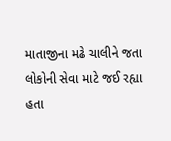માતાજીના મઢે ચાલીને જતા લોકોની સેવા માટે જઈ રહ્યા હતા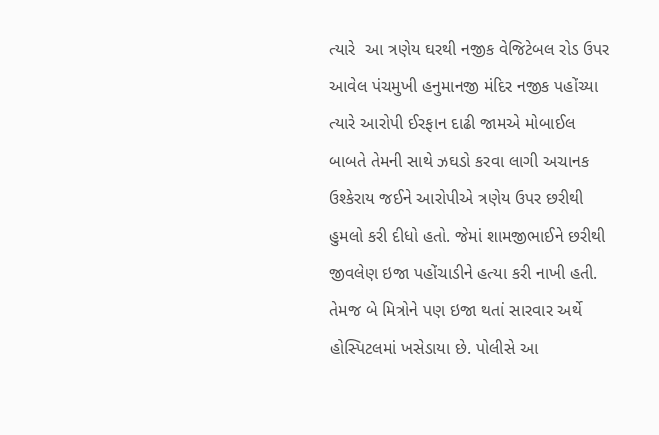ત્યારે  આ ત્રણેય ઘરથી નજીક વેજિટેબલ રોડ ઉપર આવેલ પંચમુખી હનુમાનજી મંદિર નજીક પહોંચ્યા ત્યારે આરોપી ઈરફાન દાઢી જામએ મોબાઈલ બાબતે તેમની સાથે ઝઘડો કરવા લાગી અચાનક ઉશ્કેરાય જઈને આરોપીએ ત્રણેય ઉપર છરીથી હુમલો કરી દીધો હતો. જેમાં શામજીભાઈને છરીથી જીવલેણ ઇજા પહોંચાડીને હત્યા કરી નાખી હતી. તેમજ બે મિત્રોને પણ ઇજા થતાં સારવાર અર્થે હોસ્પિટલમાં ખસેડાયા છે. પોલીસે આ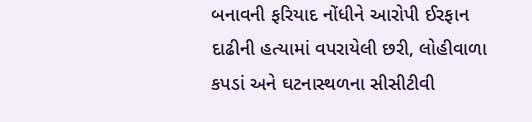બનાવની ફરિયાદ નોંધીને આરોપી ઈરફાન દાઢીની હત્યામાં વપરાયેલી છરી, લોહીવાળા કપડાં અને ઘટનાસ્થળના સીસીટીવી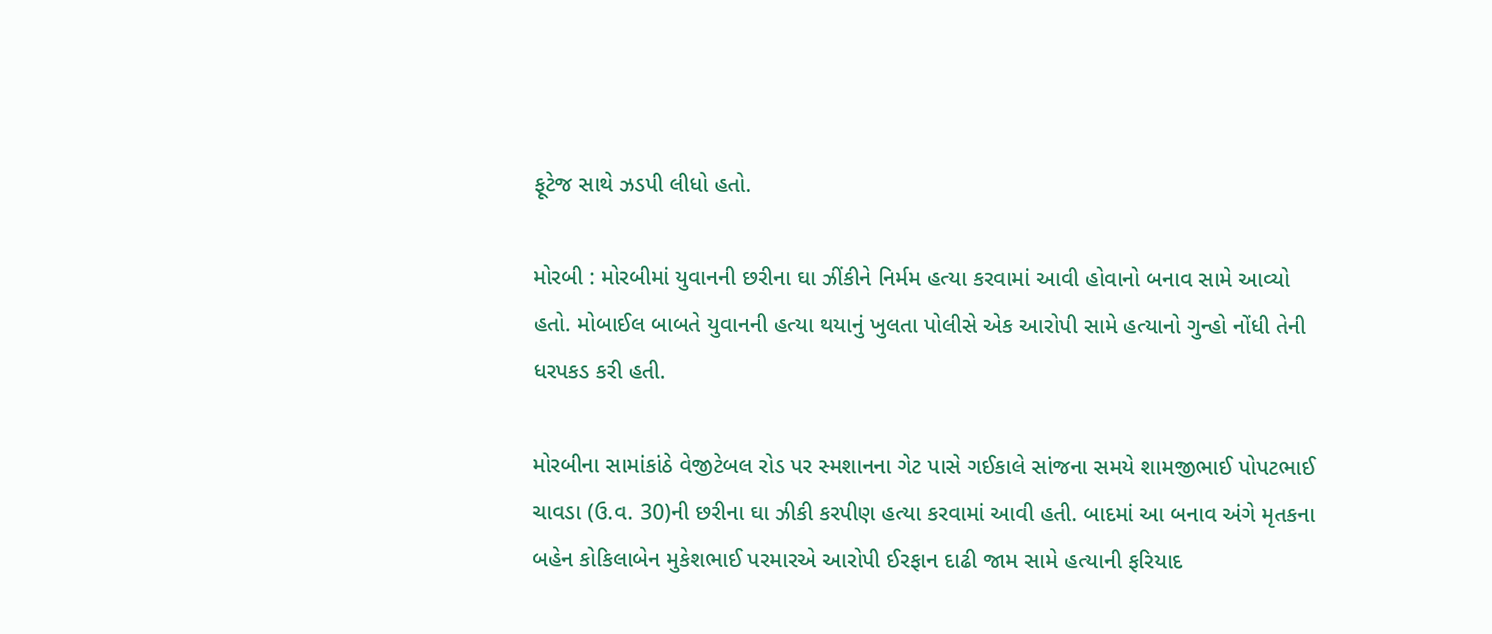ફૂટેજ સાથે ઝડપી લીધો હતો.

મોરબી : મોરબીમાં યુવાનની છરીના ઘા ઝીંકીને નિર્મમ હત્યા કરવામાં આવી હોવાનો બનાવ સામે આવ્યો હતો. મોબાઈલ બાબતે યુવાનની હત્યા થયાનું ખુલતા પોલીસે એક આરોપી સામે હત્યાનો ગુન્હો નોંધી તેની ધરપકડ કરી હતી.

મોરબીના સામાંકાંઠે વેજીટેબલ રોડ પર સ્મશાનના ગેટ પાસે ગઈકાલે સાંજના સમયે શામજીભાઈ પોપટભાઈ ચાવડા (ઉ.વ. 30)ની છરીના ઘા ઝીકી કરપીણ હત્યા કરવામાં આવી હતી. બાદમાં આ બનાવ અંગે મૃતકના બહેન કોકિલાબેન મુકેશભાઈ પરમારએ આરોપી ઈરફાન દાઢી જામ સામે હત્યાની ફરિયાદ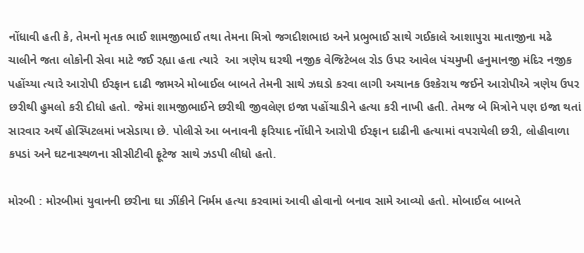નોંધાવી હતી કે, તેમનો મૃતક ભાઈ શામજીભાઈ તથા તેમના મિત્રો જગદીશભાઇ અને પ્રભુભાઈ સાથે ગઈકાલે આશાપુરા માતાજીના મઢે ચાલીને જતા લોકોની સેવા માટે જઈ રહ્યા હતા ત્યારે  આ ત્રણેય ઘરથી નજીક વેજિટેબલ રોડ ઉપર આવેલ પંચમુખી હનુમાનજી મંદિર નજીક પહોંચ્યા ત્યારે આરોપી ઈરફાન દાઢી જામએ મોબાઈલ બાબતે તેમની સાથે ઝઘડો કરવા લાગી અચાનક ઉશ્કેરાય જઈને આરોપીએ ત્રણેય ઉપર છરીથી હુમલો કરી દીધો હતો. જેમાં શામજીભાઈને છરીથી જીવલેણ ઇજા પહોંચાડીને હત્યા કરી નાખી હતી. તેમજ બે મિત્રોને પણ ઇજા થતાં સારવાર અર્થે હોસ્પિટલમાં ખસેડાયા છે. પોલીસે આ બનાવની ફરિયાદ નોંધીને આરોપી ઈરફાન દાઢીની હત્યામાં વપરાયેલી છરી, લોહીવાળા કપડાં અને ઘટનાસ્થળના સીસીટીવી ફૂટેજ સાથે ઝડપી લીધો હતો.

મોરબી : મોરબીમાં યુવાનની છરીના ઘા ઝીંકીને નિર્મમ હત્યા કરવામાં આવી હોવાનો બનાવ સામે આવ્યો હતો. મોબાઈલ બાબતે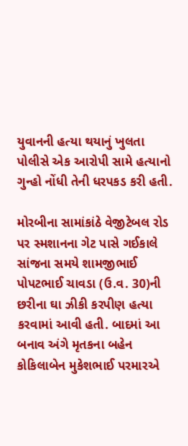યુવાનની હત્યા થયાનું ખુલતા પોલીસે એક આરોપી સામે હત્યાનો ગુન્હો નોંધી તેની ધરપકડ કરી હતી.

મોરબીના સામાંકાંઠે વેજીટેબલ રોડ પર સ્મશાનના ગેટ પાસે ગઈકાલે સાંજના સમયે શામજીભાઈ પોપટભાઈ ચાવડા (ઉ.વ. 30)ની છરીના ઘા ઝીકી કરપીણ હત્યા કરવામાં આવી હતી. બાદમાં આ બનાવ અંગે મૃતકના બહેન કોકિલાબેન મુકેશભાઈ પરમારએ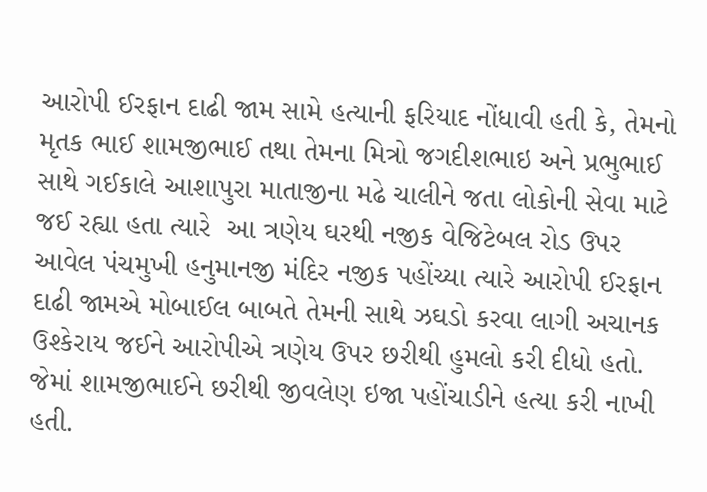આરોપી ઈરફાન દાઢી જામ સામે હત્યાની ફરિયાદ નોંધાવી હતી કે, તેમનો મૃતક ભાઈ શામજીભાઈ તથા તેમના મિત્રો જગદીશભાઇ અને પ્રભુભાઈ સાથે ગઈકાલે આશાપુરા માતાજીના મઢે ચાલીને જતા લોકોની સેવા માટે જઈ રહ્યા હતા ત્યારે  આ ત્રણેય ઘરથી નજીક વેજિટેબલ રોડ ઉપર આવેલ પંચમુખી હનુમાનજી મંદિર નજીક પહોંચ્યા ત્યારે આરોપી ઈરફાન દાઢી જામએ મોબાઈલ બાબતે તેમની સાથે ઝઘડો કરવા લાગી અચાનક ઉશ્કેરાય જઈને આરોપીએ ત્રણેય ઉપર છરીથી હુમલો કરી દીધો હતો. જેમાં શામજીભાઈને છરીથી જીવલેણ ઇજા પહોંચાડીને હત્યા કરી નાખી હતી.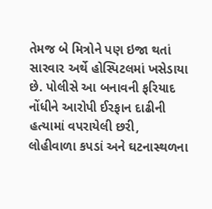તેમજ બે મિત્રોને પણ ઇજા થતાં સારવાર અર્થે હોસ્પિટલમાં ખસેડાયા છે. પોલીસે આ બનાવની ફરિયાદ નોંધીને આરોપી ઈરફાન દાઢીની હત્યામાં વપરાયેલી છરી, લોહીવાળા કપડાં અને ઘટનાસ્થળના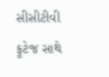સીસીટીવી ફૂટેજ સાથે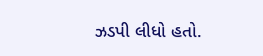ઝડપી લીધો હતો.